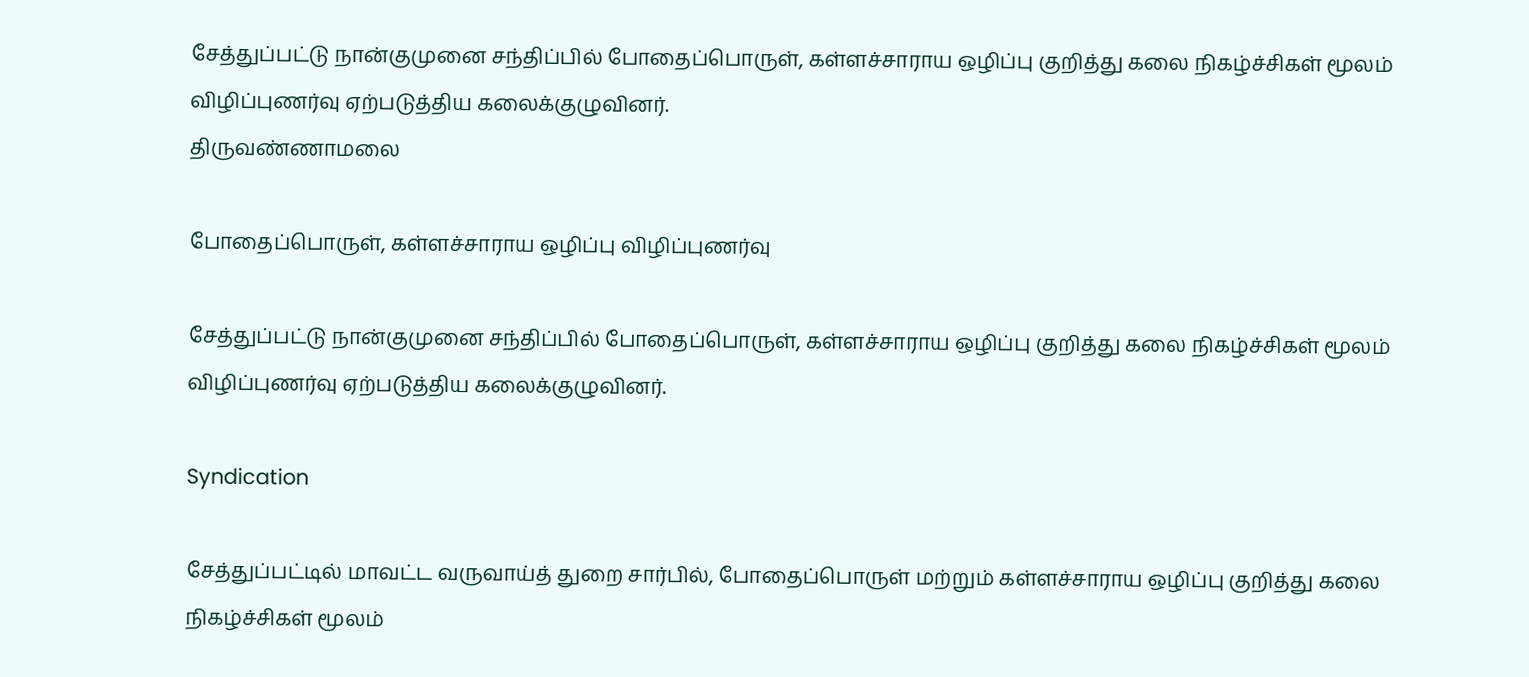சேத்துப்பட்டு நான்குமுனை சந்திப்பில் போதைப்பொருள், கள்ளச்சாராய ஒழிப்பு குறித்து கலை நிகழ்ச்சிகள் மூலம் விழிப்புணர்வு ஏற்படுத்திய கலைக்குழுவினர்.
திருவண்ணாமலை

போதைப்பொருள், கள்ளச்சாராய ஒழிப்பு விழிப்புணர்வு

சேத்துப்பட்டு நான்குமுனை சந்திப்பில் போதைப்பொருள், கள்ளச்சாராய ஒழிப்பு குறித்து கலை நிகழ்ச்சிகள் மூலம் விழிப்புணர்வு ஏற்படுத்திய கலைக்குழுவினர்.

Syndication

சேத்துப்பட்டில் மாவட்ட வருவாய்த் துறை சார்பில், போதைப்பொருள் மற்றும் கள்ளச்சாராய ஒழிப்பு குறித்து கலை நிகழ்ச்சிகள் மூலம்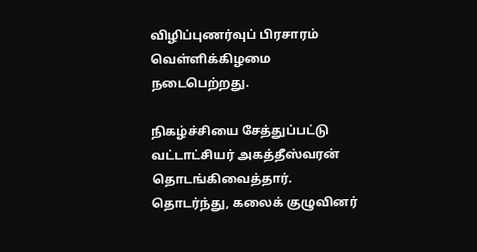விழிப்புணர்வுப் பிரசாரம் வெள்ளிக்கிழமை நடைபெற்றது.

நிகழ்ச்சியை சேத்துப்பட்டு வட்டாட்சியர் அகத்தீஸ்வரன் தொடங்கிவைத்தார். தொடர்ந்து, கலைக் குழுவினர்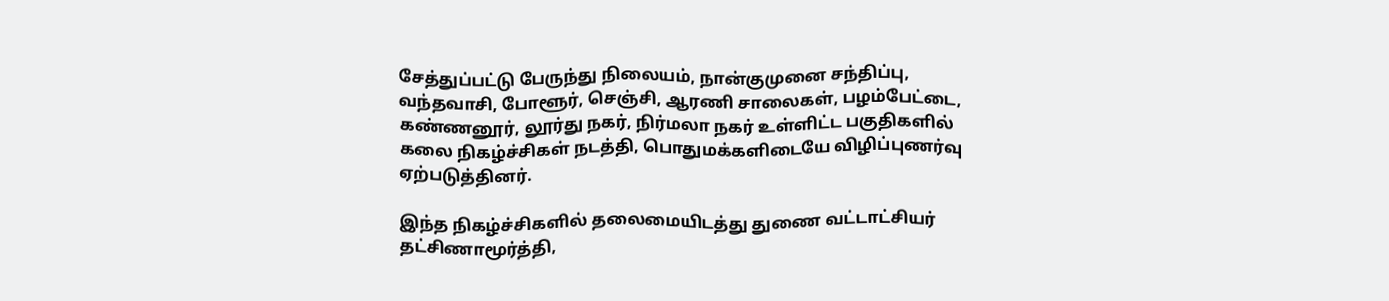சேத்துப்பட்டு பேருந்து நிலையம், நான்குமுனை சந்திப்பு, வந்தவாசி, போளூர், செஞ்சி, ஆரணி சாலைகள், பழம்பேட்டை, கண்ணனூர், லூர்து நகர், நிர்மலா நகர் உள்ளிட்ட பகுதிகளில் கலை நிகழ்ச்சிகள் நடத்தி, பொதுமக்களிடையே விழிப்புணர்வு ஏற்படுத்தினர்.

இந்த நிகழ்ச்சிகளில் தலைமையிடத்து துணை வட்டாட்சியர் தட்சிணாமூர்த்தி,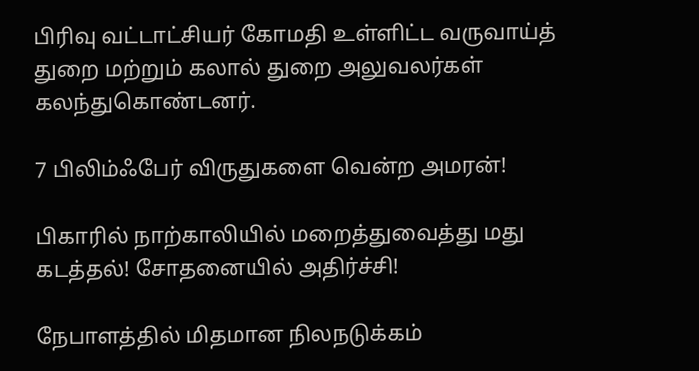பிரிவு வட்டாட்சியர் கோமதி உள்ளிட்ட வருவாய்த் துறை மற்றும் கலால் துறை அலுவலர்கள் கலந்துகொண்டனர்.

7 பிலிம்ஃபேர் விருதுகளை வென்ற அமரன்!

பிகாரில் நாற்காலியில் மறைத்துவைத்து மது கடத்தல்! சோதனையில் அதிர்ச்சி!

நேபாளத்தில் மிதமான நிலநடுக்கம்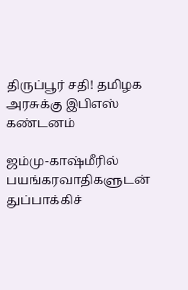திருப்பூர் சதி! தமிழக அரசுக்கு இபிஎஸ் கண்டனம்

ஜம்மு-காஷ்மீரில் பயங்கரவாதிகளுடன் துப்பாக்கிச்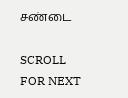சண்டை

SCROLL FOR NEXT